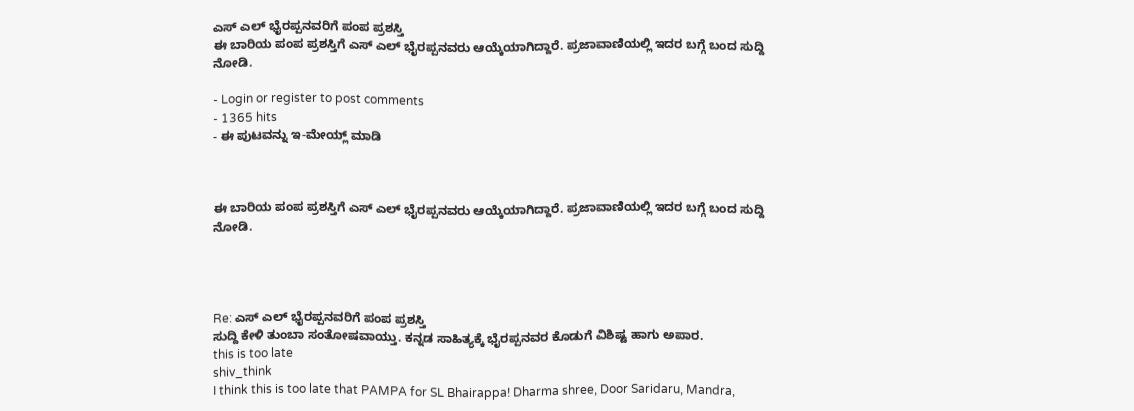ಎಸ್ ಎಲ್ ಭೈರಪ್ಪನವರಿಗೆ ಪಂಪ ಪ್ರಶಸ್ತಿ
ಈ ಬಾರಿಯ ಪಂಪ ಪ್ರಶಸ್ತಿಗೆ ಎಸ್ ಎಲ್ ಭೈರಪ್ಪನವರು ಆಯ್ಕೆಯಾಗಿದ್ದಾರೆ. ಪ್ರಜಾವಾಣಿಯಲ್ಲಿ ಇದರ ಬಗ್ಗೆ ಬಂದ ಸುದ್ದಿ ನೋಡಿ.

- Login or register to post comments
- 1365 hits
- ಈ ಪುಟವನ್ನು ಇ-ಮೇಯ್ಲ್ ಮಾಡಿ



ಈ ಬಾರಿಯ ಪಂಪ ಪ್ರಶಸ್ತಿಗೆ ಎಸ್ ಎಲ್ ಭೈರಪ್ಪನವರು ಆಯ್ಕೆಯಾಗಿದ್ದಾರೆ. ಪ್ರಜಾವಾಣಿಯಲ್ಲಿ ಇದರ ಬಗ್ಗೆ ಬಂದ ಸುದ್ದಿ ನೋಡಿ.




Re: ಎಸ್ ಎಲ್ ಭೈರಪ್ಪನವರಿಗೆ ಪಂಪ ಪ್ರಶಸ್ತಿ
ಸುದ್ದಿ ಕೇಳಿ ತುಂಬಾ ಸಂತೋಷವಾಯ್ತು. ಕನ್ನಡ ಸಾಹಿತ್ಯಕ್ಕೆ ಭೈರಪ್ಪನವರ ಕೊಡುಗೆ ವಿಶಿಷ್ಟ ಹಾಗು ಅಪಾರ.
this is too late
shiv_think
I think this is too late that PAMPA for SL Bhairappa! Dharma shree, Door Saridaru, Mandra,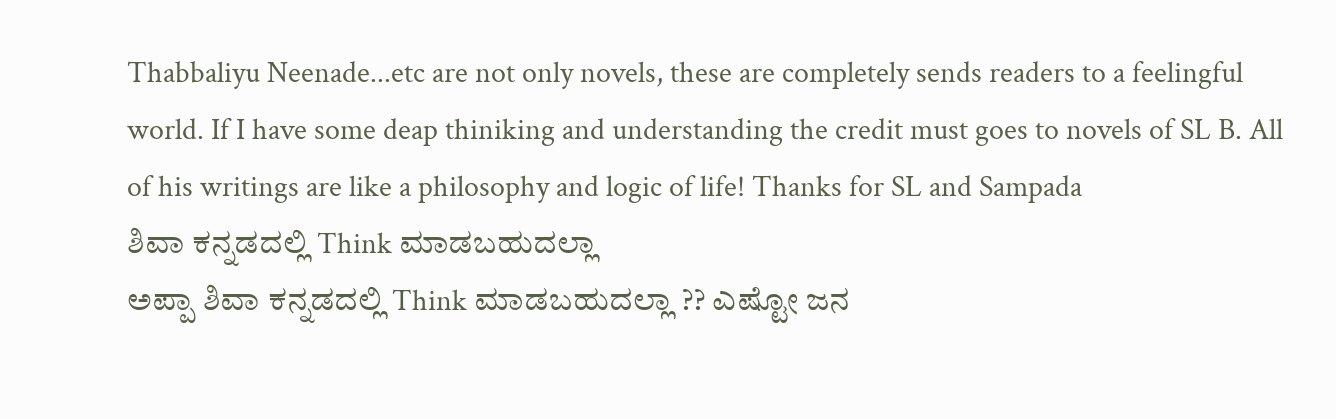Thabbaliyu Neenade...etc are not only novels, these are completely sends readers to a feelingful world. If I have some deap thiniking and understanding the credit must goes to novels of SL B. All of his writings are like a philosophy and logic of life! Thanks for SL and Sampada
ಶಿವಾ ಕನ್ನಡದಲ್ಲಿ Think ಮಾಡಬಹುದಲ್ಲಾ
ಅಪ್ಪಾ ಶಿವಾ ಕನ್ನಡದಲ್ಲಿ Think ಮಾಡಬಹುದಲ್ಲಾ ?? ಎಷ್ಟೋ ಜನ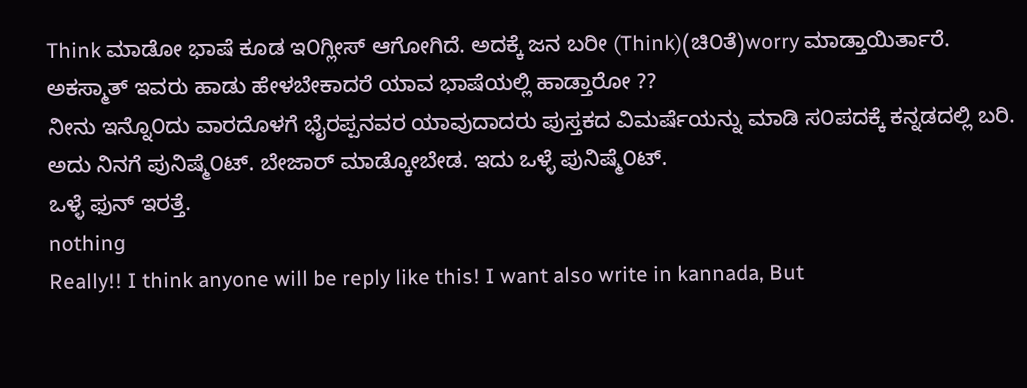Think ಮಾಡೋ ಭಾಷೆ ಕೂಡ ಇ೦ಗ್ಲೀಸ್ ಆಗೋಗಿದೆ. ಅದಕ್ಕೆ ಜನ ಬರೀ (Think)(ಚಿ೦ತೆ)worry ಮಾಡ್ತಾಯಿರ್ತಾರೆ.
ಅಕಸ್ಮಾತ್ ಇವರು ಹಾಡು ಹೇಳಬೇಕಾದರೆ ಯಾವ ಭಾಷೆಯಲ್ಲಿ ಹಾಡ್ತಾರೋ ??
ನೀನು ಇನ್ನೊ೦ದು ವಾರದೊಳಗೆ ಭೈರಪ್ಪನವರ ಯಾವುದಾದರು ಪುಸ್ತಕದ ವಿಮರ್ಷೆಯನ್ನು ಮಾಡಿ ಸ೦ಪದಕ್ಕೆ ಕನ್ನಡದಲ್ಲಿ ಬರಿ. ಅದು ನಿನಗೆ ಪುನಿಷ್ಮೆ೦ಟ್. ಬೇಜಾರ್ ಮಾಡ್ಕೋಬೇಡ. ಇದು ಒಳ್ಳೆ ಪುನಿಷ್ಮೆ೦ಟ್.
ಒಳ್ಳೆ ಫುನ್ ಇರತ್ತೆ.
nothing
Really!! I think anyone will be reply like this! I want also write in kannada, But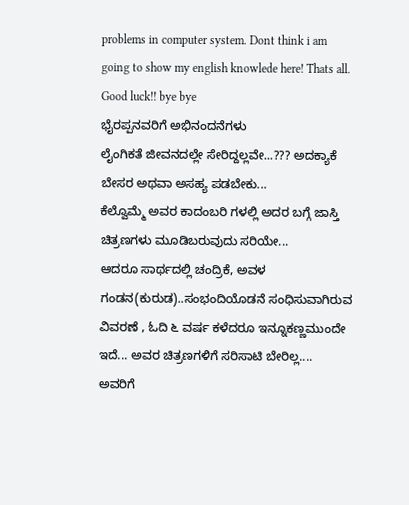problems in computer system. Dont think i am going to show my english knowlede here! Thats all.
Good luck!! bye bye
ಭೈರಪ್ಪನವರಿಗೆ ಅಭಿನಂದನೆಗಳು
ಲೈಂಗಿಕತೆ ಜೀವನದಲ್ಲೇ ಸೇರಿದ್ದಲ್ಲವೇ...??? ಅದಕ್ಯಾಕೆ ಬೇಸರ ಅಥವಾ ಅಸಹ್ಯ ಪಡಬೇಕು...
ಕೆಲ್ವೊಮ್ಮೆ ಅವರ ಕಾದಂಬರಿ ಗಳಲ್ಲಿ ಅದರ ಬಗ್ಗೆ ಜಾಸ್ತಿ ಚಿತ್ರಣಗಳು ಮೂಡಿಬರುವುದು ಸರಿಯೇ...
ಆದರೂ ಸಾರ್ಥದಲ್ಲಿ ಚಂದ್ರಿಕೆ, ಅವಳ ಗಂಡನ(ಕುರುಡ)..ಸಂಭಂದಿಯೊಡನೆ ಸಂಧಿಸುವಾಗಿರುವ ವಿವರಣೆ , ಓದಿ ೬ ವರ್ಷ ಕಳೆದರೂ ಇನ್ನೂಕಣ್ಣಮುಂದೇ ಇದೆ... ಅವರ ಚಿತ್ರಣಗಳಿಗೆ ಸರಿಸಾಟಿ ಬೇರಿಲ್ಲ....
ಅವರಿಗೆ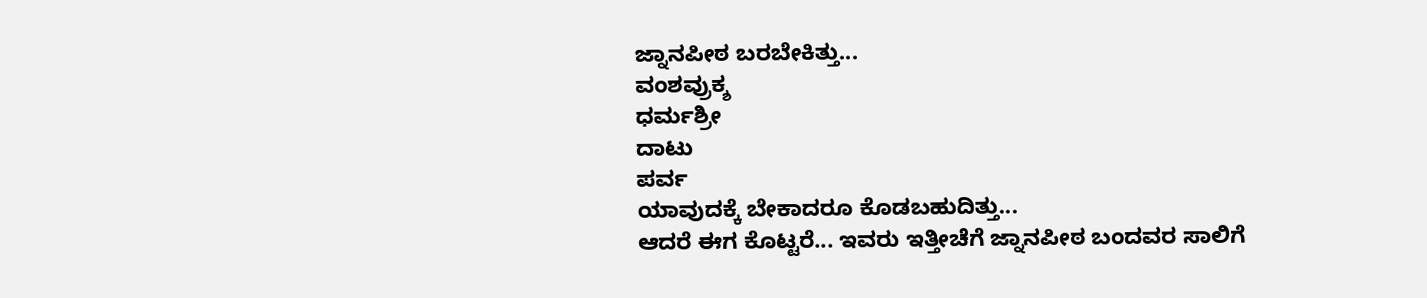ಜ್ನಾನಪೀಠ ಬರಬೇಕಿತ್ತು...
ವಂಶವ್ರುಕ್ಶ
ಧರ್ಮಶ್ರೀ
ದಾಟು
ಪರ್ವ
ಯಾವುದಕ್ಕೆ ಬೇಕಾದರೂ ಕೊಡಬಹುದಿತ್ತು...
ಆದರೆ ಈಗ ಕೊಟ್ಟರೆ... ಇವರು ಇತ್ತೀಚೆಗೆ ಜ್ನಾನಪೀಠ ಬಂದವರ ಸಾಲಿಗೆ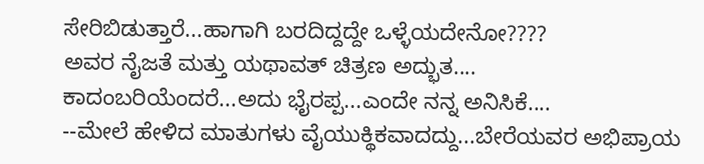ಸೇರಿಬಿಡುತ್ತಾರೆ...ಹಾಗಾಗಿ ಬರದಿದ್ದದ್ದೇ ಒಳ್ಳೆಯದೇನೋ????
ಅವರ ನೈಜತೆ ಮತ್ತು ಯಥಾವತ್ ಚಿತ್ರಣ ಅದ್ಭುತ....
ಕಾದಂಬರಿಯೆಂದರೆ...ಅದು ಭೈರಪ್ಪ...ಎಂದೇ ನನ್ನ ಅನಿಸಿಕೆ....
--ಮೇಲೆ ಹೇಳಿದ ಮಾತುಗಳು ವೈಯುಕ್ಥಿಕವಾದದ್ದು...ಬೇರೆಯವರ ಅಭಿಪ್ರಾಯ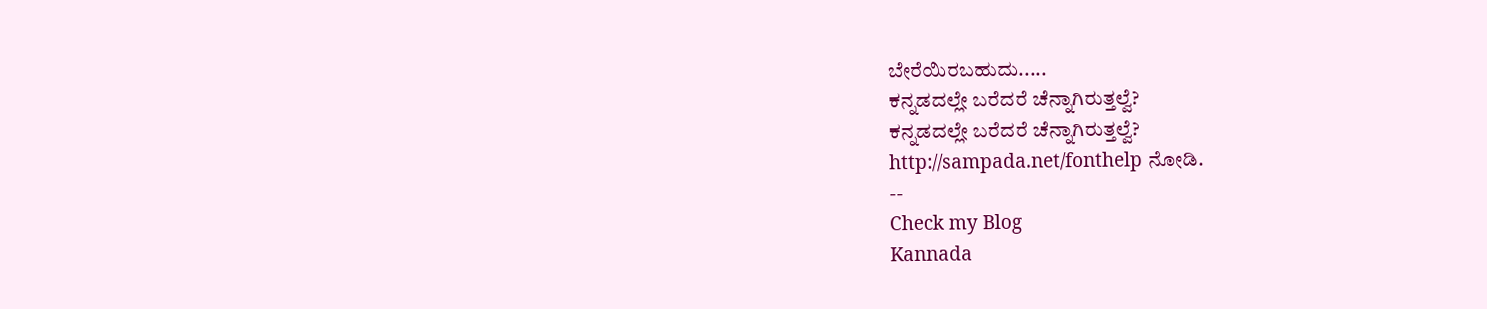ಬೇರೆಯಿರಬಹುದು.....
ಕನ್ನಡದಲ್ಲೇ ಬರೆದರೆ ಚೆನ್ನಾಗಿರುತ್ತಲ್ವೆ?
ಕನ್ನಡದಲ್ಲೇ ಬರೆದರೆ ಚೆನ್ನಾಗಿರುತ್ತಲ್ವೆ?
http://sampada.net/fonthelp ನೋಡಿ.
--
Check my Blog
Kannada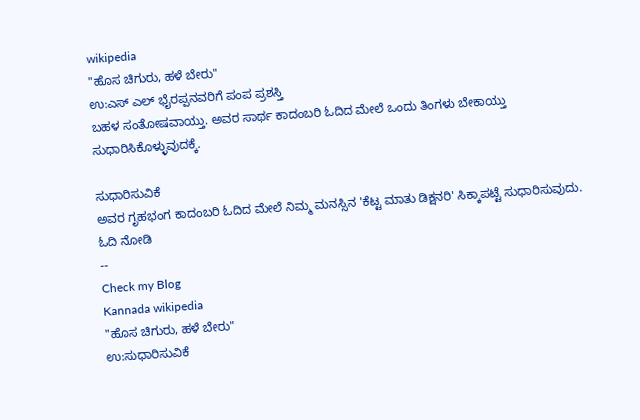wikipedia
"ಹೊಸ ಚಿಗುರು, ಹಳೆ ಬೇರು"
ಉ:ಎಸ್ ಎಲ್ ಭೈರಪ್ಪನವರಿಗೆ ಪಂಪ ಪ್ರಶಸ್ತಿ
ಬಹಳ ಸಂತೋಷವಾಯ್ತು. ಅವರ ಸಾರ್ಥ ಕಾದಂಬರಿ ಓದಿದ ಮೇಲೆ ಒಂದು ತಿಂಗಳು ಬೇಕಾಯ್ತು ಸುಧಾರಿಸಿಕೊಳ್ಳುವುದಕ್ಕೆ.

ಸುಧಾರಿಸುವಿಕೆ
ಅವರ ಗೃಹಭಂಗ ಕಾದಂಬರಿ ಓದಿದ ಮೇಲೆ ನಿಮ್ಮ ಮನಸ್ಸಿನ 'ಕೆಟ್ಟ ಮಾತು ಡಿಕ್ಷನರಿ' ಸಿಕ್ಕಾಪಟ್ಟೆ ಸುಧಾರಿಸುವುದು. ಓದಿ ನೋಡಿ
--
Check my Blog
Kannada wikipedia
"ಹೊಸ ಚಿಗುರು, ಹಳೆ ಬೇರು"
ಉ:ಸುಧಾರಿಸುವಿಕೆ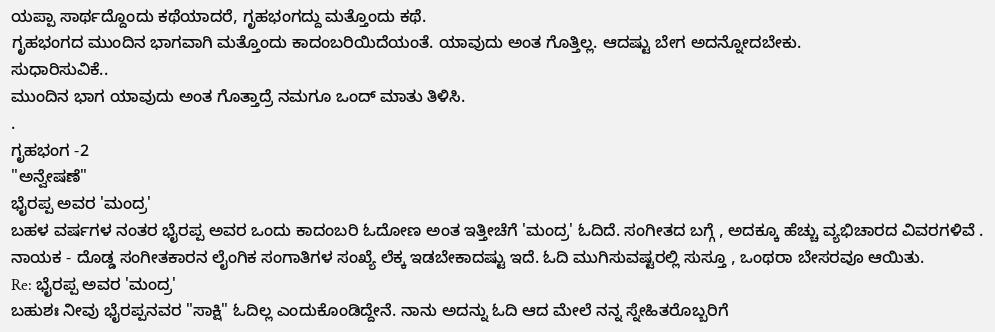ಯಪ್ಪಾ ಸಾರ್ಥದ್ದೊಂದು ಕಥೆಯಾದರೆ, ಗೃಹಭಂಗದ್ದು ಮತ್ತೊಂದು ಕಥೆ.
ಗೃಹಭಂಗದ ಮುಂದಿನ ಭಾಗವಾಗಿ ಮತ್ತೊಂದು ಕಾದಂಬರಿಯಿದೆಯಂತೆ. ಯಾವುದು ಅಂತ ಗೊತ್ತಿಲ್ಲ. ಆದಷ್ಟು ಬೇಗ ಅದನ್ನೋದಬೇಕು.
ಸುಧಾರಿಸುವಿಕೆ..
ಮುಂದಿನ ಭಾಗ ಯಾವುದು ಅಂತ ಗೊತ್ತಾದ್ರೆ ನಮಗೂ ಒಂದ್ ಮಾತು ತಿಳಿಸಿ.
.
ಗೃಹಭಂಗ -2
"ಅನ್ವೇಷಣೆ"
ಭೈರಪ್ಪ ಅವರ 'ಮಂದ್ರ'
ಬಹಳ ವರ್ಷಗಳ ನಂತರ ಭೈರಪ್ಪ ಅವರ ಒಂದು ಕಾದಂಬರಿ ಓದೋಣ ಅಂತ ಇತ್ತೀಚೆಗೆ 'ಮಂದ್ರ' ಓದಿದೆ. ಸಂಗೀತದ ಬಗ್ಗೆ , ಅದಕ್ಕೂ ಹೆಚ್ಚು ವ್ಯಭಿಚಾರದ ವಿವರಗಳಿವೆ . ನಾಯಕ - ದೊಡ್ಡ ಸಂಗೀತಕಾರನ ಲೈಂಗಿಕ ಸಂಗಾತಿಗಳ ಸಂಖ್ಯೆ ಲೆಕ್ಕ ಇಡಬೇಕಾದಷ್ಟು ಇದೆ. ಓದಿ ಮುಗಿಸುವಷ್ಟರಲ್ಲಿ ಸುಸ್ತೂ , ಒಂಥರಾ ಬೇಸರವೂ ಆಯಿತು.
Re: ಭೈರಪ್ಪ ಅವರ 'ಮಂದ್ರ'
ಬಹುಶಃ ನೀವು ಭೈರಪ್ಪನವರ "ಸಾಕ್ಷಿ" ಓದಿಲ್ಲ ಎಂದುಕೊಂಡಿದ್ದೇನೆ. ನಾನು ಅದನ್ನು ಓದಿ ಆದ ಮೇಲೆ ನನ್ನ ಸ್ನೇಹಿತರೊಬ್ಬರಿಗೆ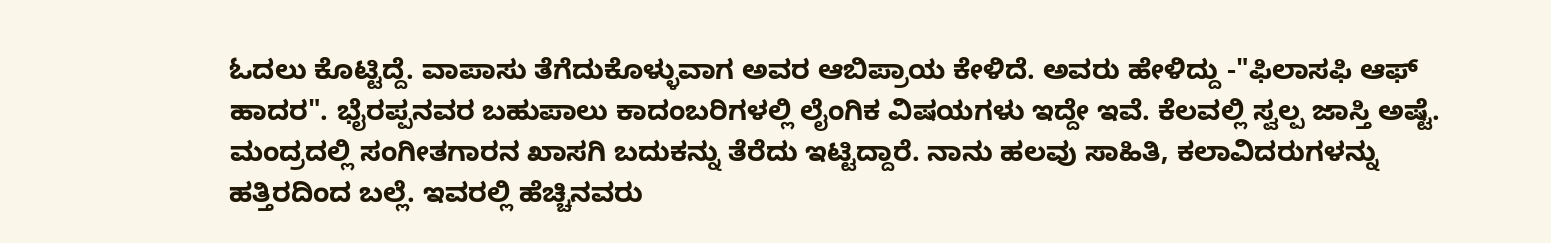ಓದಲು ಕೊಟ್ಟಿದ್ದೆ. ವಾಪಾಸು ತೆಗೆದುಕೊಳ್ಳುವಾಗ ಅವರ ಆಬಿಪ್ರಾಯ ಕೇಳಿದೆ. ಅವರು ಹೇಳಿದ್ದು -"ಫಿಲಾಸಫಿ ಆಫ್ ಹಾದರ". ಭೈರಪ್ಪನವರ ಬಹುಪಾಲು ಕಾದಂಬರಿಗಳಲ್ಲಿ ಲೈಂಗಿಕ ವಿಷಯಗಳು ಇದ್ದೇ ಇವೆ. ಕೆಲವಲ್ಲಿ ಸ್ವಲ್ಪ ಜಾಸ್ತಿ ಅಷ್ಟೆ.
ಮಂದ್ರದಲ್ಲಿ ಸಂಗೀತಗಾರನ ಖಾಸಗಿ ಬದುಕನ್ನು ತೆರೆದು ಇಟ್ಟಿದ್ದಾರೆ. ನಾನು ಹಲವು ಸಾಹಿತಿ, ಕಲಾವಿದರುಗಳನ್ನು ಹತ್ತಿರದಿಂದ ಬಲ್ಲೆ. ಇವರಲ್ಲಿ ಹೆಚ್ಚಿನವರು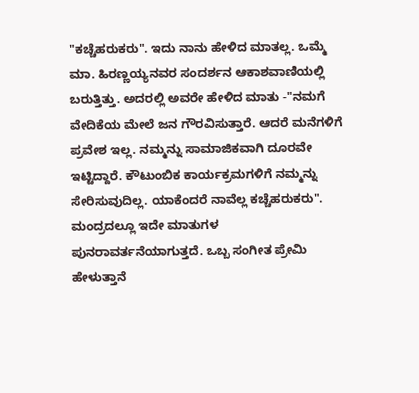"ಕಚ್ಚೆಹರುಕರು". ಇದು ನಾನು ಹೇಳಿದ ಮಾತಲ್ಲ. ಒಮ್ಮೆ ಮಾ. ಹಿರಣ್ಣಯ್ಯನವರ ಸಂದರ್ಶನ ಆಕಾಶವಾಣಿಯಲ್ಲಿ ಬರುತ್ತಿತ್ತು. ಅದರಲ್ಲಿ ಅವರೇ ಹೇಳಿದ ಮಾತು -"ನಮಗೆ ವೇದಿಕೆಯ ಮೇಲೆ ಜನ ಗೌರವಿಸುತ್ತಾರೆ. ಆದರೆ ಮನೆಗಳಿಗೆ ಪ್ರವೇಶ ಇಲ್ಲ. ನಮ್ಮನ್ನು ಸಾಮಾಜಿಕವಾಗಿ ದೂರವೇ ಇಟ್ಟಿದ್ದಾರೆ. ಕೌಟುಂಬಿಕ ಕಾರ್ಯಕ್ರಮಗಳಿಗೆ ನಮ್ಮನ್ನು ಸೇರಿಸುವುದಿಲ್ಲ. ಯಾಕೆಂದರೆ ನಾವೆಲ್ಲ ಕಚ್ಚೆಹರುಕರು". ಮಂದ್ರದಲ್ಲೂ ಇದೇ ಮಾತುಗಳ ಪುನರಾವರ್ತನೆಯಾಗುತ್ತದೆ. ಒಬ್ಬ ಸಂಗೀತ ಪ್ರೇಮಿ ಹೇಳುತ್ತಾನೆ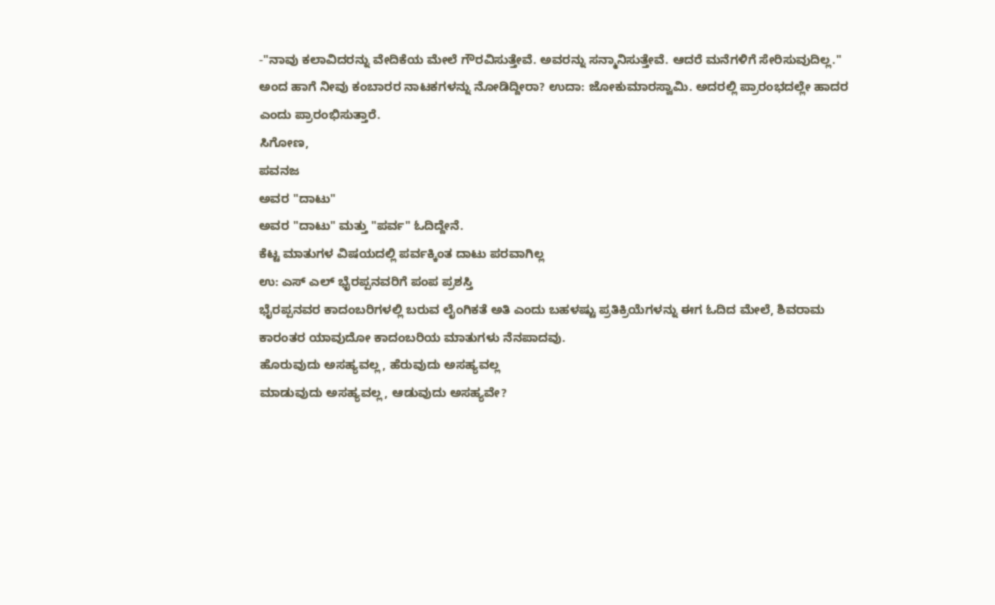-"ನಾವು ಕಲಾವಿದರನ್ನು ವೇದಿಕೆಯ ಮೇಲೆ ಗೌರವಿಸುತ್ತೇವೆ. ಅವರನ್ನು ಸನ್ಮಾನಿಸುತ್ತೇವೆ. ಆದರೆ ಮನೆಗಳಿಗೆ ಸೇರಿಸುವುದಿಲ್ಲ."
ಅಂದ ಹಾಗೆ ನೀವು ಕಂಬಾರರ ನಾಟಕಗಳನ್ನು ನೋಡಿದ್ದೀರಾ? ಉದಾ: ಜೋಕುಮಾರಸ್ವಾಮಿ. ಅದರಲ್ಲಿ ಪ್ರಾರಂಭದಲ್ಲೇ ಹಾದರ ಎಂದು ಪ್ರಾರಂಭಿಸುತ್ತಾರೆ.
ಸಿಗೋಣ,
ಪವನಜ
ಅವರ "ದಾಟು"
ಅವರ "ದಾಟು" ಮತ್ತು "ಪರ್ವ" ಓದಿದ್ದೇನೆ.
ಕೆಟ್ಟ ಮಾತುಗಳ ವಿಷಯದಲ್ಲಿ ಪರ್ವಕ್ಕಿಂತ ದಾಟು ಪರವಾಗಿಲ್ಲ
ಉ: ಎಸ್ ಎಲ್ ಭೈರಪ್ಪನವರಿಗೆ ಪಂಪ ಪ್ರಶಸ್ತಿ
ಭೈರಪ್ಪನವರ ಕಾದಂಬರಿಗಳಲ್ಲಿ ಬರುವ ಲೈಂಗಿಕತೆ ಅತಿ ಎಂದು ಬಹಳಷ್ಟು ಪ್ರತಿಕ್ರಿಯೆಗಳನ್ನು ಈಗ ಓದಿದ ಮೇಲೆ, ಶಿವರಾಮ ಕಾರಂತರ ಯಾವುದೋ ಕಾದಂಬರಿಯ ಮಾತುಗಳು ನೆನಪಾದವು.
ಹೊರುವುದು ಅಸಹ್ಯವಲ್ಲ, ಹೆರುವುದು ಅಸಹ್ಯವಲ್ಲ
ಮಾಡುವುದು ಅಸಹ್ಯವಲ್ಲ, ಆಡುವುದು ಅಸಹ್ಯವೇ?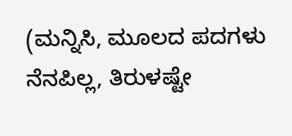(ಮನ್ನಿಸಿ, ಮೂಲದ ಪದಗಳು ನೆನಪಿಲ್ಲ, ತಿರುಳಷ್ಟೇ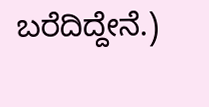ಬರೆದಿದ್ದೇನೆ.)